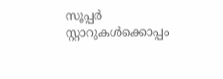സൂപ്പർ സ്റ്റാറുകൾക്കൊപ്പം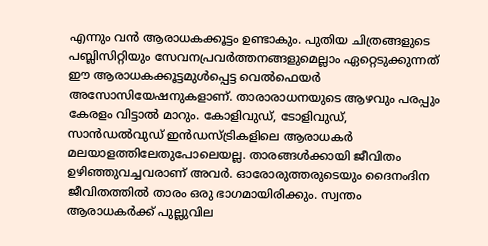എന്നും വൻ ആരാധകക്കൂട്ടം ഉണ്ടാകും. പുതിയ ചിത്രങ്ങളുടെ പബ്ലിസിറ്റിയും സേവനപ്രവർത്തനങ്ങളുമെല്ലാം ഏറ്റെടുക്കുന്നത് ഈ ആരാധകക്കൂട്ടമുൾപ്പെട്ട വെൽഫെയർ അസോസിയേഷനുകളാണ്. താരാരാധനയുടെ ആഴവും പരപ്പും കേരളം വിട്ടാൽ മാറും. കോളിവുഡ്, ടോളിവുഡ്, സാൻഡൽവുഡ് ഇൻഡസ്ട്രികളിലെ ആരാധകർ മലയാളത്തിലേതുപോലെയല്ല. താരങ്ങൾക്കായി ജീവിതം ഉഴിഞ്ഞുവച്ചവരാണ് അവർ. ഓരോരുത്തരുടെയും ദൈനംദിന ജീവിതത്തിൽ താരം ഒരു ഭാഗമായിരിക്കും. സ്വന്തം ആരാധകർക്ക് പുല്ലുവില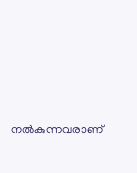നൽകുന്നവരാണ്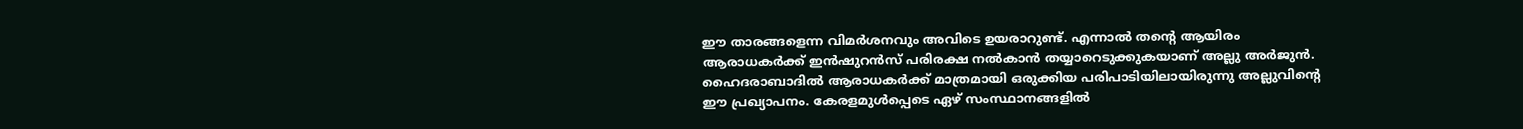ഈ താരങ്ങളെന്ന വിമർശനവും അവിടെ ഉയരാറുണ്ട്. എന്നാൽ തന്റെ ആയിരം ആരാധകർക്ക് ഇൻഷുറൻസ് പരിരക്ഷ നൽകാൻ തയ്യാറെടുക്കുകയാണ് അല്ലു അർജുൻ.
ഹൈദരാബാദിൽ ആരാധകർക്ക് മാത്രമായി ഒരുക്കിയ പരിപാടിയിലായിരുന്നു അല്ലുവിന്റെ ഈ പ്രഖ്യാപനം. കേരളമുൾപ്പെടെ ഏഴ് സംസ്ഥാനങ്ങളിൽ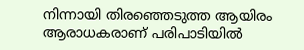നിന്നായി തിരഞ്ഞെടുത്ത ആയിരം ആരാധകരാണ് പരിപാടിയിൽ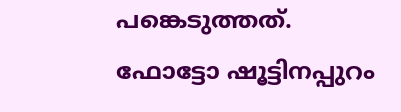പങ്കെടുത്തത്. ഫോട്ടോ ഷൂട്ടിനപ്പുറം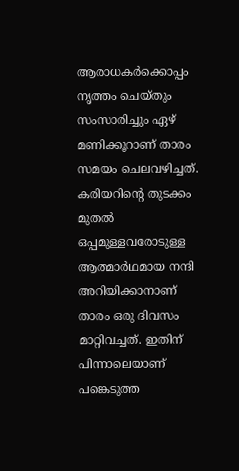ആരാധകർക്കൊപ്പം നൃത്തം ചെയ്തും സംസാരിച്ചും ഏഴ് മണിക്കൂറാണ് താരം സമയം ചെലവഴിച്ചത്. കരിയറിന്റെ തുടക്കം മുതൽ ഒപ്പമുള്ളവരോടുള്ള ആത്മാർഥമായ നന്ദി അറിയിക്കാനാണ് താരം ഒരു ദിവസം മാറ്റിവച്ചത്. ഇതിന് പിന്നാലെയാണ് പങ്കെടുത്ത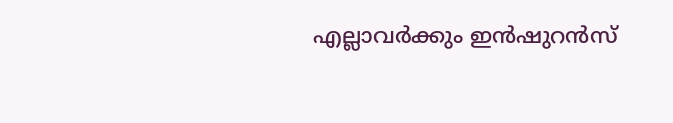എല്ലാവർക്കും ഇൻഷുറൻസ്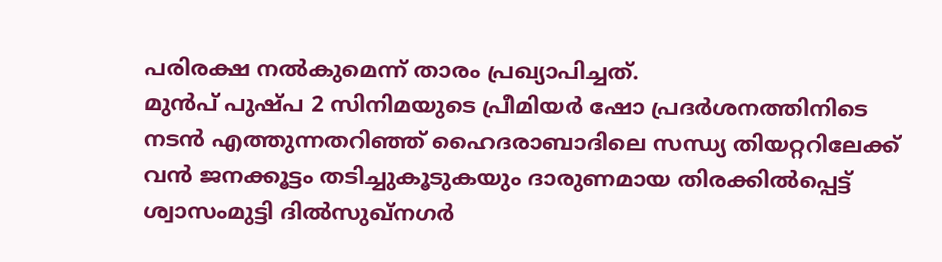പരിരക്ഷ നൽകുമെന്ന് താരം പ്രഖ്യാപിച്ചത്.
മുൻപ് പുഷ്പ 2 സിനിമയുടെ പ്രീമിയർ ഷോ പ്രദർശനത്തിനിടെ നടൻ എത്തുന്നതറിഞ്ഞ് ഹൈദരാബാദിലെ സന്ധ്യ തിയറ്ററിലേക്ക് വൻ ജനക്കൂട്ടം തടിച്ചുകൂടുകയും ദാരുണമായ തിരക്കിൽപ്പെട്ട് ശ്വാസംമുട്ടി ദിൽസുഖ്നഗർ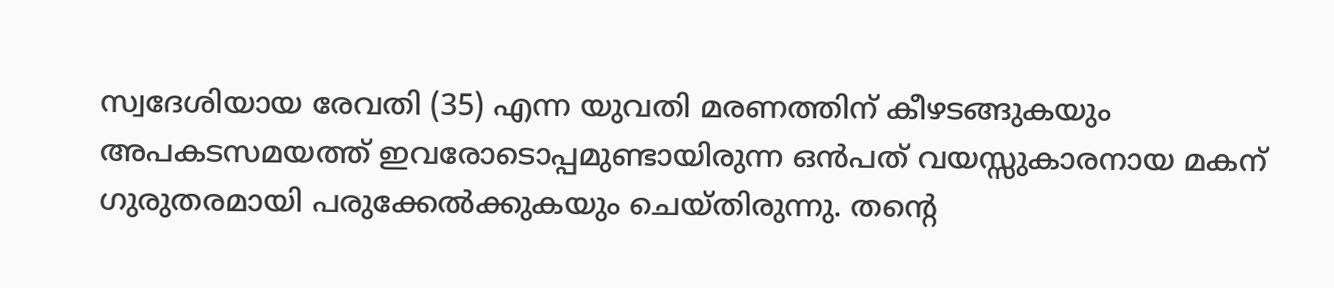സ്വദേശിയായ രേവതി (35) എന്ന യുവതി മരണത്തിന് കീഴടങ്ങുകയും അപകടസമയത്ത് ഇവരോടൊപ്പമുണ്ടായിരുന്ന ഒൻപത് വയസ്സുകാരനായ മകന് ഗുരുതരമായി പരുക്കേൽക്കുകയും ചെയ്തിരുന്നു. തന്റെ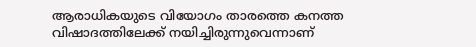ആരാധികയുടെ വിയോഗം താരത്തെ കനത്ത വിഷാദത്തിലേക്ക് നയിച്ചിരുന്നുവെന്നാണ്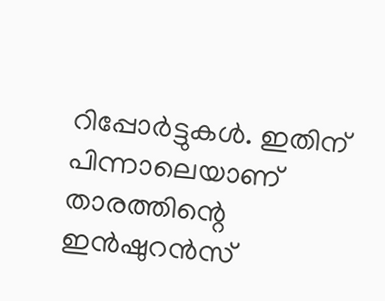റിപ്പോർട്ടുകൾ. ഇതിന് പിന്നാലെയാണ് താരത്തിന്റെ ഇൻഷുറൻസ്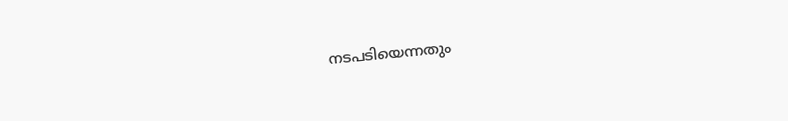നടപടിയെന്നതും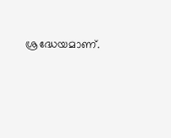ശ്രദ്ധേയമാണ്.